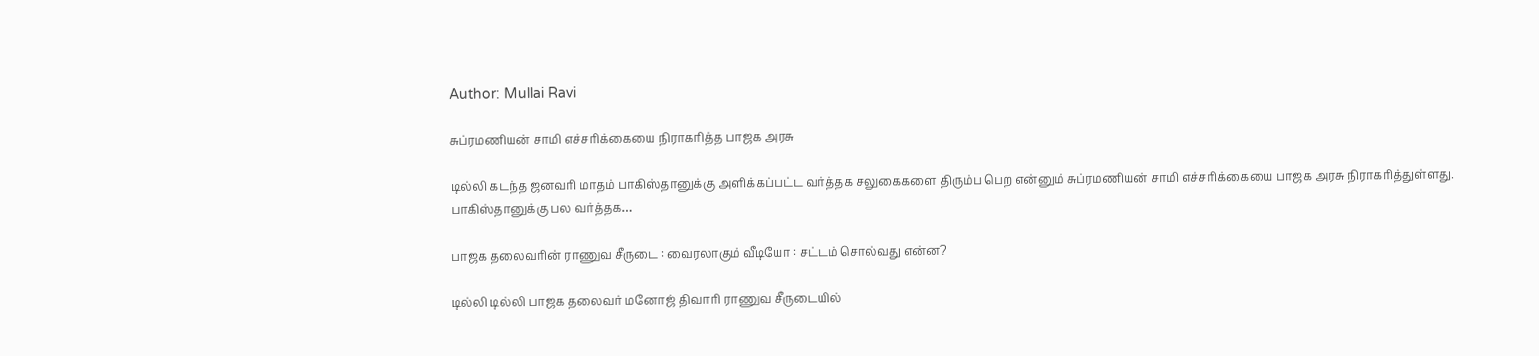Author: Mullai Ravi

சுப்ரமணியன் சாமி எச்சரிக்கையை நிராகரித்த பாஜக அரசு

டில்லி கடந்த ஜனவரி மாதம் பாகிஸ்தானுக்கு அளிக்கப்பட்ட வர்த்தக சலுகைகளை திரும்ப பெற என்னும் சுப்ரமணியன் சாமி எச்சரிக்கையை பாஜக அரசு நிராகரித்துள்ளது. பாகிஸ்தானுக்கு பல வர்த்தக…

பாஜக தலைவரின் ராணுவ சீருடை : வைரலாகும் வீடியோ : சட்டம் சொல்வது என்ன?

டில்லி டில்லி பாஜக தலைவர் மனோஜ் திவாரி ராணுவ சீருடையில்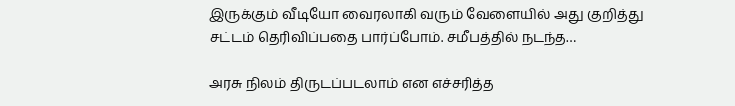இருக்கும் வீடியோ வைரலாகி வரும் வேளையில் அது குறித்து சட்டம் தெரிவிப்பதை பார்ப்போம். சமீபத்தில் நடந்த…

அரசு நிலம் திருடப்படலாம் என எச்சரித்த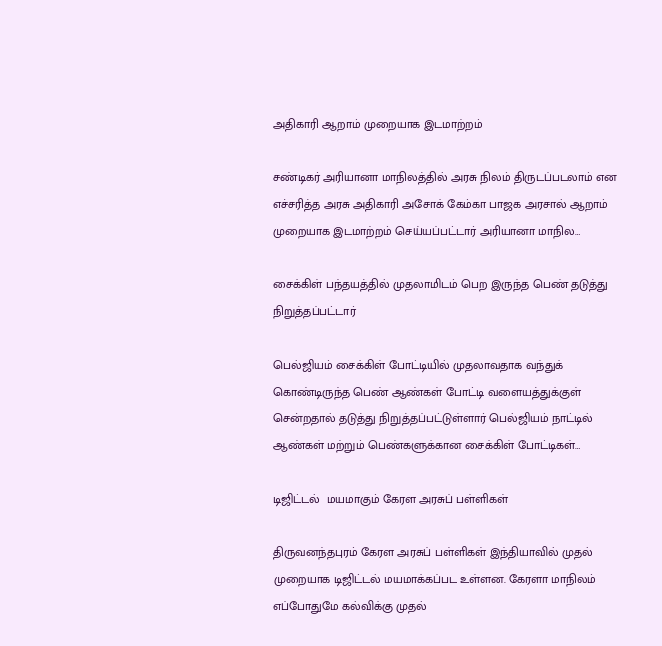அதிகாரி ஆறாம் முறையாக இடமாற்றம்

சண்டிகர் அரியானா மாநிலத்தில் அரசு நிலம் திருடப்படலாம் என எச்சரித்த அரசு அதிகாரி அசோக் கேம்கா பாஜக அரசால் ஆறாம் முறையாக இடமாற்றம் செய்யப்பட்டார் அரியானா மாநில…

சைக்கிள் பந்தயத்தில் முதலாமிடம் பெற இருந்த பெண் தடுத்து நிறுத்தப்பட்டார்

பெல்ஜியம் சைக்கிள் போட்டியில் முதலாவதாக வந்துக் கொண்டிருந்த பெண் ஆண்கள் போட்டி வளையத்துக்குள் சென்றதால் தடுத்து நிறுத்தப்பட்டுள்ளார் பெல்ஜியம் நாட்டில் ஆண்கள் மற்றும் பெண்களுக்கான சைக்கிள் போட்டிகள்…

டிஜிட்டல்  மயமாகும் கேரள அரசுப் பள்ளிகள்

திருவனந்தபுரம் கேரள அரசுப் பள்ளிகள் இந்தியாவில் முதல் முறையாக டிஜிட்டல் மயமாக்கப்பட உள்ளன. கேரளா மாநிலம் எப்போதுமே கல்விக்கு முதல்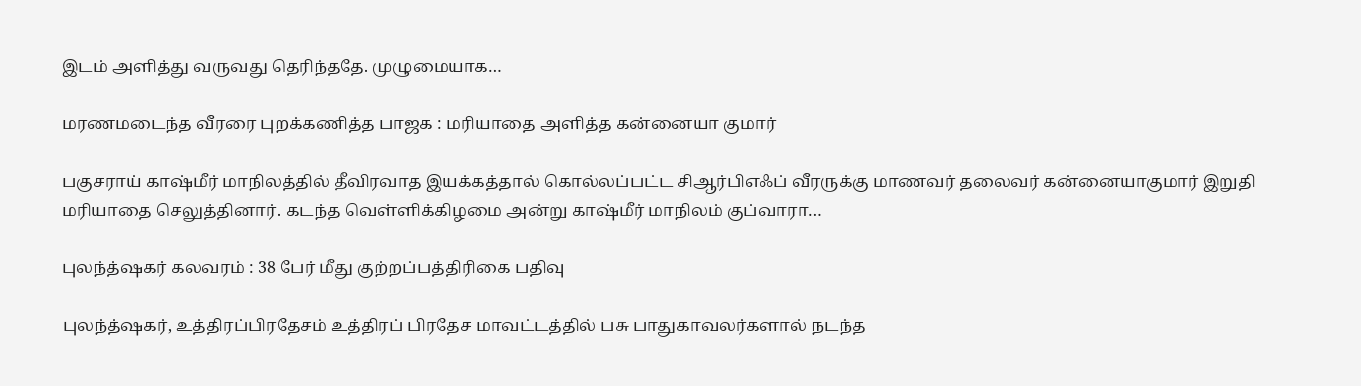இடம் அளித்து வருவது தெரிந்ததே. முழுமையாக…

மரணமடைந்த வீரரை புறக்கணித்த பாஜக : மரியாதை அளித்த கன்னையா குமார்

பகுசராய் காஷ்மீர் மாநிலத்தில் தீவிரவாத இயக்கத்தால் கொல்லப்பட்ட சிஆர்பிஎஃப் வீரருக்கு மாணவர் தலைவர் கன்னையாகுமார் இறுதி மரியாதை செலுத்தினார். கடந்த வெள்ளிக்கிழமை அன்று காஷ்மீர் மாநிலம் குப்வாரா…

புலந்த்ஷகர் கலவரம் : 38 பேர் மீது குற்றப்பத்திரிகை பதிவு

புலந்த்ஷகர், உத்திரப்பிரதேசம் உத்திரப் பிரதேச மாவட்டத்தில் பசு பாதுகாவலர்களால் நடந்த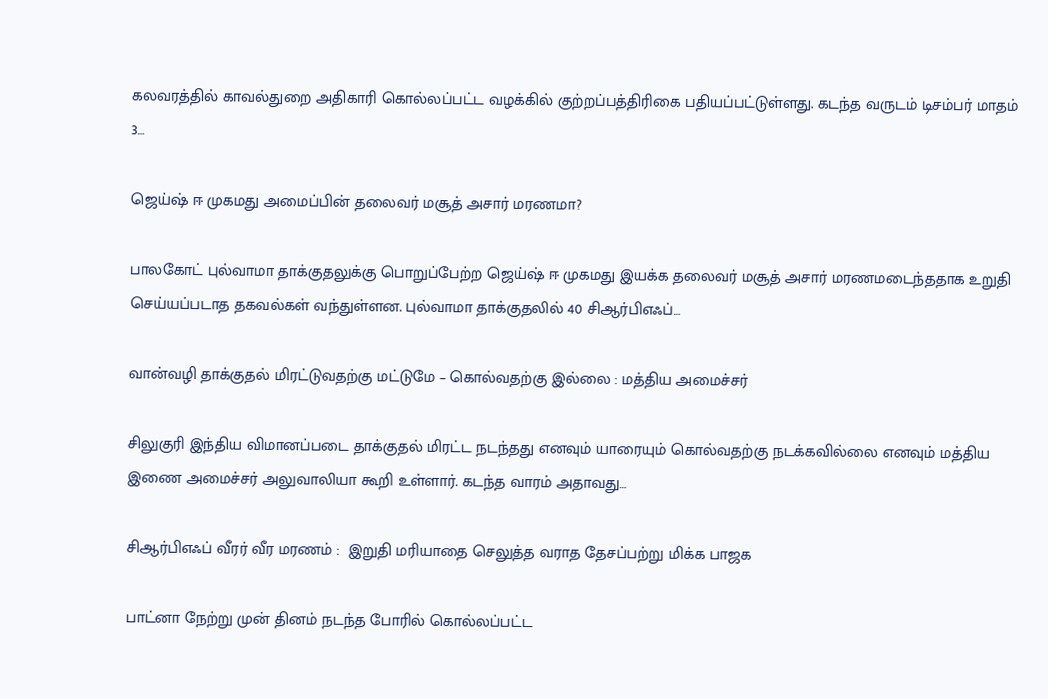கலவரத்தில் காவல்துறை அதிகாரி கொல்லப்பட்ட வழக்கில் குற்றப்பத்திரிகை பதியப்பட்டுள்ளது. கடந்த வருடம் டிசம்பர் மாதம் 3…

ஜெய்ஷ் ஈ முகமது அமைப்பின் தலைவர் மசூத் அசார் மரணமா?

பாலகோட் புல்வாமா தாக்குதலுக்கு பொறுப்பேற்ற ஜெய்ஷ் ஈ முகமது இயக்க தலைவர் மசூத் அசார் மரணமடைந்ததாக உறுதி செய்யப்படாத தகவல்கள் வந்துள்ளன. புல்வாமா தாக்குதலில் 40 சிஆர்பிஎஃப்…

வான்வழி தாக்குதல் மிரட்டுவதற்கு மட்டுமே – கொல்வதற்கு இல்லை : மத்திய அமைச்சர்

சிலுகுரி இந்திய விமானப்படை தாக்குதல் மிரட்ட நடந்தது எனவும் யாரையும் கொல்வதற்கு நடக்கவில்லை எனவும் மத்திய இணை அமைச்சர் அலுவாலியா கூறி உள்ளார். கடந்த வாரம் அதாவது…

சிஆர்பிஎஃப் வீரர் வீர மரணம் :  இறுதி மரியாதை செலுத்த வராத தேசப்பற்று மிக்க பாஜக

பாட்னா நேற்று முன் தினம் நடந்த போரில் கொல்லப்பட்ட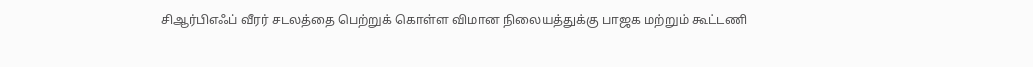சிஆர்பிஎஃப் வீரர் சடலத்தை பெற்றுக் கொள்ள விமான நிலையத்துக்கு பாஜக மற்றும் கூட்டணி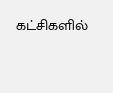கட்சிகளில்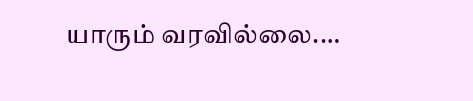யாரும் வரவில்லை.…